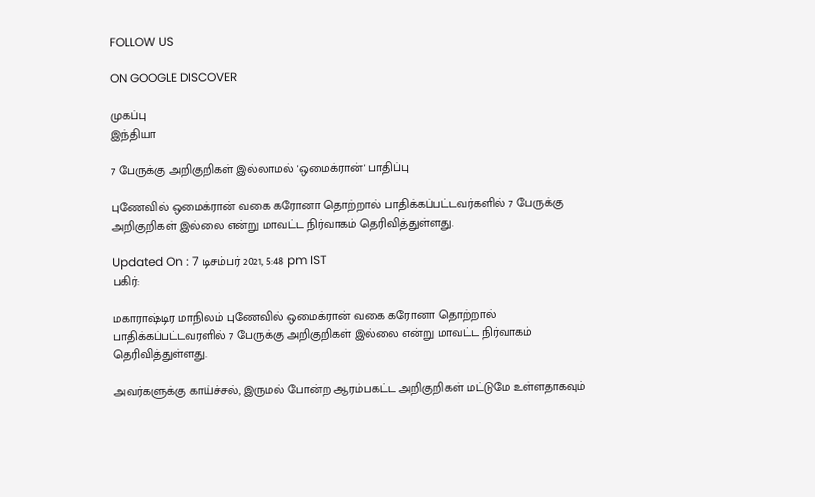FOLLOW US

ON GOOGLE DISCOVER

முகப்பு
இந்தியா

7 பேருக்கு அறிகுறிகள் இல்லாமல் 'ஒமைக்ரான்' பாதிப்பு

புணேவில் ஒமைக்ரான் வகை கரோனா தொற்றால் பாதிக்கப்பட்டவர்களில் 7 பேருக்கு அறிகுறிகள் இல்லை என்று மாவட்ட நிர்வாகம் தெரிவித்துள்ளது.

Updated On : 7 டிசம்பர் 2021, 5:48 pm IST
பகிர்:

மகாராஷ்டிர மாநிலம் புணேவில் ஒமைக்ரான் வகை கரோனா தொற்றால் பாதிக்கப்பட்டவரளில் 7 பேருக்கு அறிகுறிகள் இல்லை என்று மாவட்ட நிர்வாகம் தெரிவித்துள்ளது.

அவர்களுக்கு காய்ச்சல், இருமல் போன்ற ஆரம்பகட்ட அறிகுறிகள் மட்டுமே உள்ளதாகவும்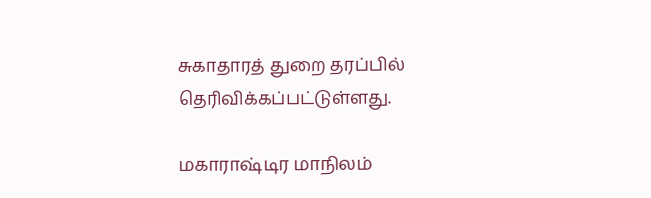சுகாதாரத் துறை தரப்பில் தெரிவிக்கப்பட்டுள்ளது.

மகாராஷ்டிர மாநிலம்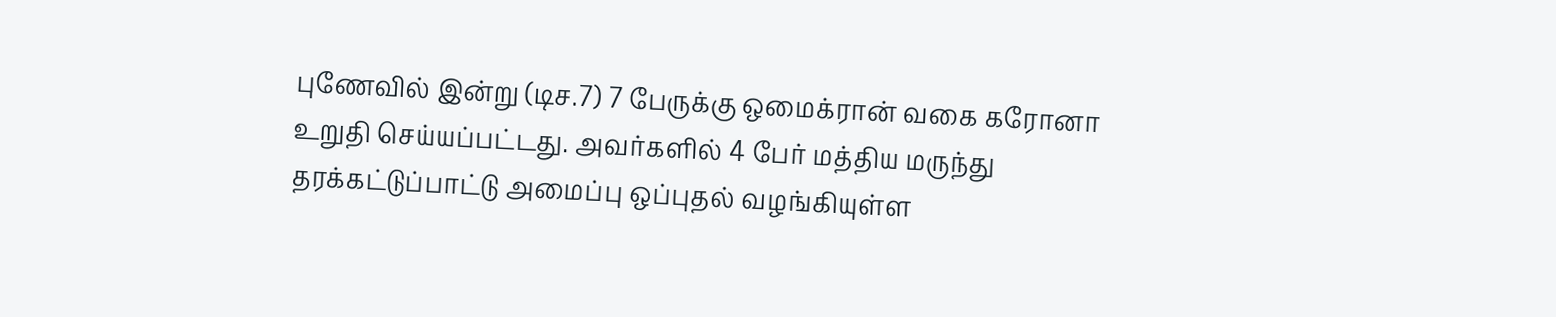புணேவில் இன்று (டிச.7) 7 பேருக்கு ஒமைக்ரான் வகை கரோனா உறுதி செய்யப்பட்டது. அவர்களில் 4 பேர் மத்திய மருந்து தரக்கட்டுப்பாட்டு அமைப்பு ஒப்புதல் வழங்கியுள்ள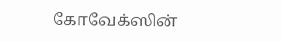கோவேக்ஸின்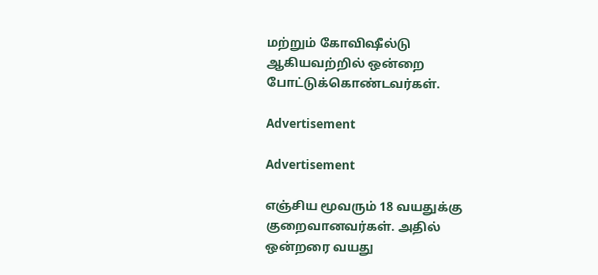மற்றும் கோவிஷீல்டு ஆகியவற்றில் ஒன்றை போட்டுக்கொண்டவர்கள்.

Advertisement

Advertisement

எஞ்சிய மூவரும் 18 வயதுக்கு குறைவானவர்கள். அதில் ஒன்றரை வயது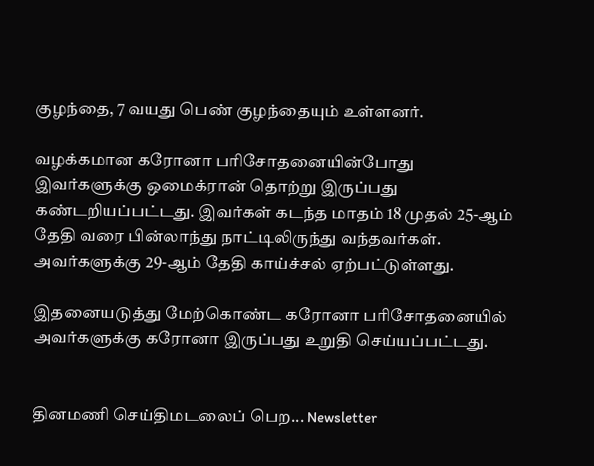குழந்தை, 7 வயது பெண் குழந்தையும் உள்ளனர்.

வழக்கமான கரோனா பரிசோதனையின்போது இவர்களுக்கு ஒமைக்ரான் தொற்று இருப்பது கண்டறியப்பட்டது. இவர்கள் கடந்த மாதம் 18 முதல் 25-ஆம் தேதி வரை பின்லாந்து நாட்டிலிருந்து வந்தவர்கள். அவர்களுக்கு 29-ஆம் தேதி காய்ச்சல் ஏற்பட்டுள்ளது.

இதனையடுத்து மேற்கொண்ட கரோனா பரிசோதனையில் அவர்களுக்கு கரோனா இருப்பது உறுதி செய்யப்பட்டது.


தினமணி செய்திமடலைப் பெற... Newsletter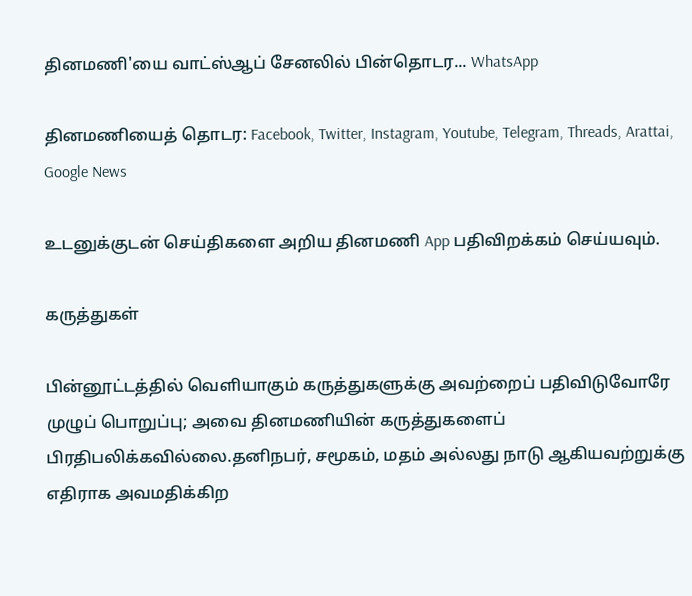தினமணி'யை வாட்ஸ்ஆப் சேனலில் பின்தொடர... WhatsApp

தினமணியைத் தொடர: Facebook, Twitter, Instagram, Youtube, Telegram, Threads, Arattai, Google News

உடனுக்குடன் செய்திகளை அறிய தினமணி App பதிவிறக்கம் செய்யவும்.

கருத்துகள்

பின்னூட்டத்தில் வெளியாகும் கருத்துகளுக்கு அவற்றைப் பதிவிடுவோரே முழுப் பொறுப்பு; அவை தினமணியின் கருத்துகளைப் பிரதிபலிக்கவில்லை.தனிநபர், சமூகம், மதம் அல்லது நாடு ஆகியவற்றுக்கு எதிராக அவமதிக்கிற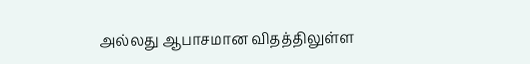அல்லது ஆபாசமான விதத்திலுள்ள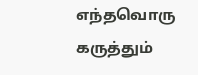எந்தவொரு கருத்தும்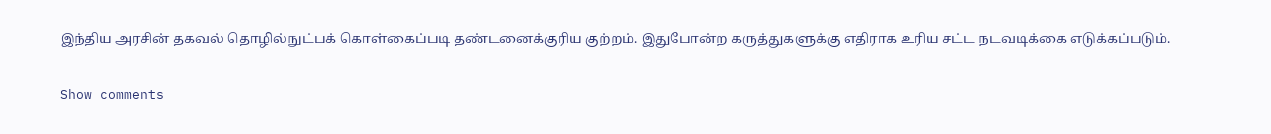இந்திய அரசின் தகவல் தொழில்நுட்பக் கொள்கைப்படி தண்டனைக்குரிய குற்றம். இதுபோன்ற கருத்துகளுக்கு எதிராக உரிய சட்ட நடவடிக்கை எடுக்கப்படும்.

Show comments